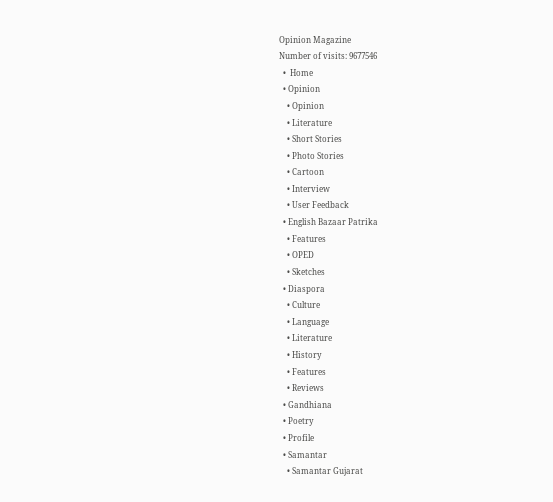Opinion Magazine
Number of visits: 9677546
  •  Home
  • Opinion
    • Opinion
    • Literature
    • Short Stories
    • Photo Stories
    • Cartoon
    • Interview
    • User Feedback
  • English Bazaar Patrika
    • Features
    • OPED
    • Sketches
  • Diaspora
    • Culture
    • Language
    • Literature
    • History
    • Features
    • Reviews
  • Gandhiana
  • Poetry
  • Profile
  • Samantar
    • Samantar Gujarat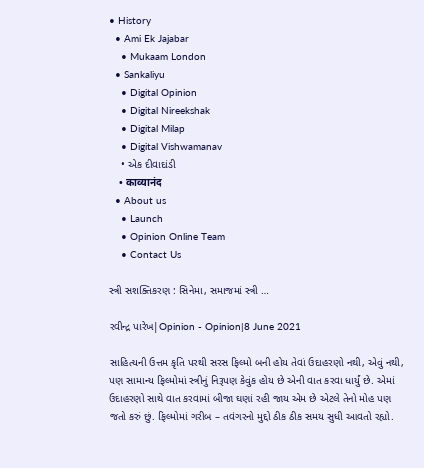• History
  • Ami Ek Jajabar
    • Mukaam London
  • Sankaliyu
    • Digital Opinion
    • Digital Nireekshak
    • Digital Milap
    • Digital Vishwamanav
    • એક દીવાદાંડી
    • काव्यानंद
  • About us
    • Launch
    • Opinion Online Team
    • Contact Us

સ્ત્રી સશક્તિકરણ : સિનેમા, સમાજમાં સ્ત્રી …

રવીન્દ્ર પારેખ|Opinion - Opinion|8 June 2021

સાહિત્યની ઉત્તમ કૃતિ પરથી સરસ ફિલ્મો બની હોય તેવાં ઉદાહરણો નથી, એવું નથી, પણ સામાન્ય ફિલ્મોમાં સ્ત્રીનું નિરૂપણ કેવુંક હોય છે એની વાત કરવા ધાર્યું છે. એમાં ઉદાહરણો સાથે વાત કરવામાં બીજા ઘણાં રહી જાય એમ છે એટલે તેનો મોહ પણ જતો કરું છું. ફિલ્મોમાં ગરીબ – તવંગરનો મુદ્દો ઠીક ઠીક સમય સુધી આવતો રહ્યો.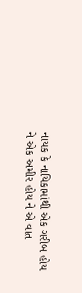નાયક કે નાયિકામાંથી એક ગરીબ હોય ને એક અમીર હોય ને એ વાત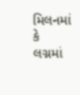મિલનમાં કે લગ્નમાં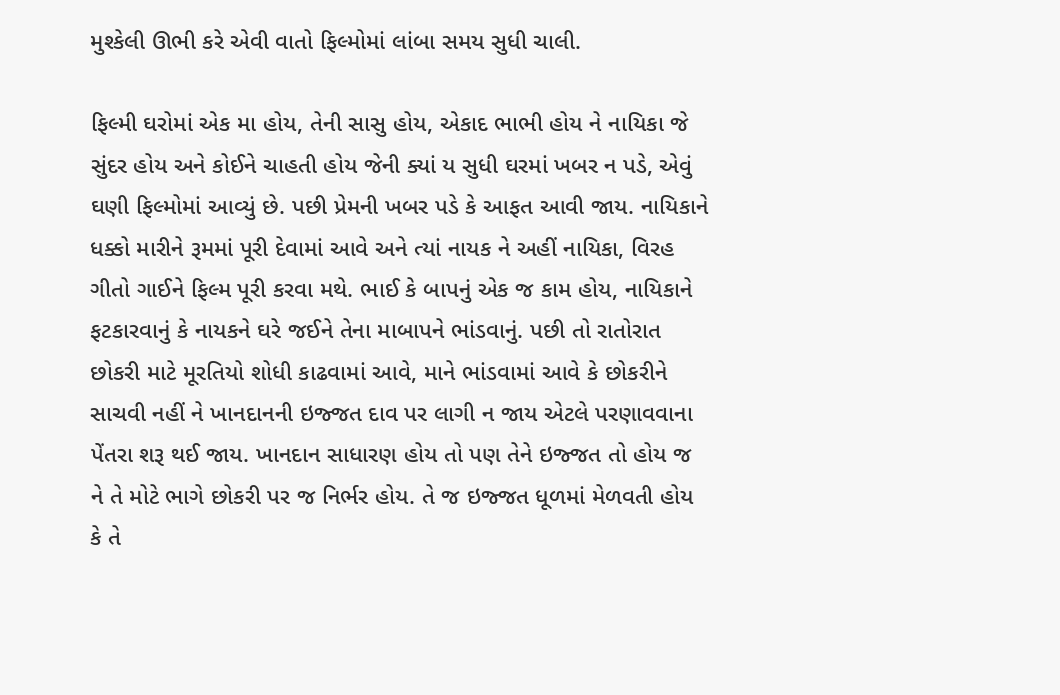મુશ્કેલી ઊભી કરે એવી વાતો ફિલ્મોમાં લાંબા સમય સુધી ચાલી.

ફિલ્મી ઘરોમાં એક મા હોય, તેની સાસુ હોય, એકાદ ભાભી હોય ને નાયિકા જે સુંદર હોય અને કોઈને ચાહતી હોય જેની ક્યાં ય સુધી ઘરમાં ખબર ન પડે, એવું ઘણી ફિલ્મોમાં આવ્યું છે. પછી પ્રેમની ખબર પડે કે આફત આવી જાય. નાયિકાને ધક્કો મારીને રૂમમાં પૂરી દેવામાં આવે અને ત્યાં નાયક ને અહીં નાયિકા, વિરહ ગીતો ગાઈને ફિલ્મ પૂરી કરવા મથે. ભાઈ કે બાપનું એક જ કામ હોય, નાયિકાને ફટકારવાનું કે નાયકને ઘરે જઈને તેના માબાપને ભાંડવાનું. પછી તો રાતોરાત છોકરી માટે મૂરતિયો શોધી કાઢવામાં આવે, માને ભાંડવામાં આવે કે છોકરીને સાચવી નહીં ને ખાનદાનની ઇજ્જત દાવ પર લાગી ન જાય એટલે પરણાવવાના પેંતરા શરૂ થઈ જાય. ખાનદાન સાધારણ હોય તો પણ તેને ઇજ્જત તો હોય જ ને તે મોટે ભાગે છોકરી પર જ નિર્ભર હોય. તે જ ઇજ્જત ધૂળમાં મેળવતી હોય કે તે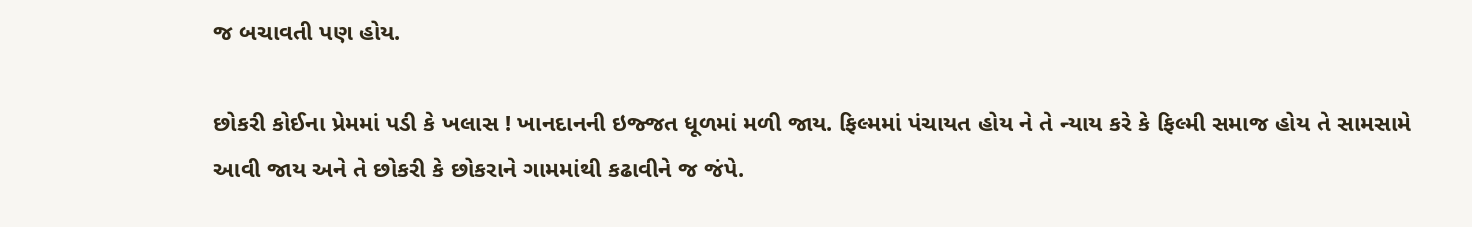જ બચાવતી પણ હોય.

છોકરી કોઈના પ્રેમમાં પડી કે ખલાસ ! ખાનદાનની ઇજ્જત ધૂળમાં મળી જાય. ફિલ્મમાં પંચાયત હોય ને તે ન્યાય કરે કે ફિલ્મી સમાજ હોય તે સામસામે આવી જાય અને તે છોકરી કે છોકરાને ગામમાંથી કઢાવીને જ જંપે.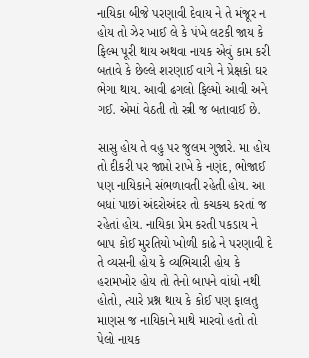નાયિકા બીજે પરણાવી દેવાય ને તે મંજૂર ન હોય તો ઝેર ખાઈ લે કે પંખે લટકી જાય કે ફિલ્મ પૂરી થાય અથવા નાયક એવું કામ કરી બતાવે કે છેલ્લે શરણાઈ વાગે ને પ્રેક્ષકો ઘર ભેગા થાય. આવી ઢગલો ફિલ્મો આવી અને ગઈ. એમાં વેઠતી તો સ્ત્રી જ બતાવાઈ છે.

સાસુ હોય તે વહુ પર જુલમ ગુજારે. મા હોય તો દીકરી પર જાપ્તો રાખે કે નણંદ, ભોજાઈ પણ નાયિકાને સંભળાવતી રહેતી હોય. આ બધાં પાછાં અંદરોઅંદર તો કચકચ કરતાં જ રહેતાં હોય. નાયિકા પ્રેમ કરતી પકડાય ને બાપ કોઈ મુરતિયો ખોળી કાઢે ને પરણાવી દે તે વ્યસની હોય કે વ્યભિચારી હોય કે હરામખોર હોય તો તેનો બાપને વાંધો નથી હોતો, ત્યારે પ્રશ્ન થાય કે કોઈ પણ ફાલતુ માણસ જ નાયિકાને માથે મારવો હતો તો પેલો નાયક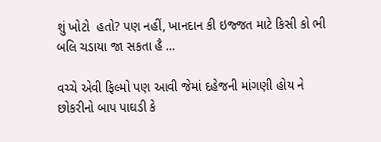શું ખોટો  હતો? પણ નહીં, ખાનદાન કી ઇજ્જત માટે કિસી કો ભી બલિ ચડાયા જા સકતા હૈ …

વચ્ચે એવી ફિલ્મો પણ આવી જેમાં દહેજની માંગણી હોય ને છોકરીનો બાપ પાઘડી કે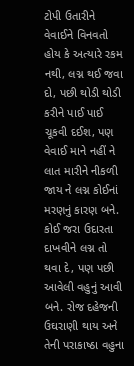ટોપી ઉતારીને વેવાઈને વિનવતો હોય કે અત્યારે રકમ નથી, લગ્ન થઈ જવા દો, પછી થોડી થોડી કરીને પાઈ પાઈ ચૂકવી દઈશ, પણ વેવાઈ માને નહીં ને લાત મારીને નીકળી જાય ને લગ્ન કોઈનાં મરણનું કારણ બને. કોઈ જરા ઉદારતા દાખવીને લગ્ન તો થવા દે, પણ પછી આવેલી વહુનું આવી બને. રોજ દહેજની ઉઘરાણી થાય અને તેની પરાકાષ્ઠા વહુના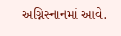અગ્નિસ્નાનમાં આવે.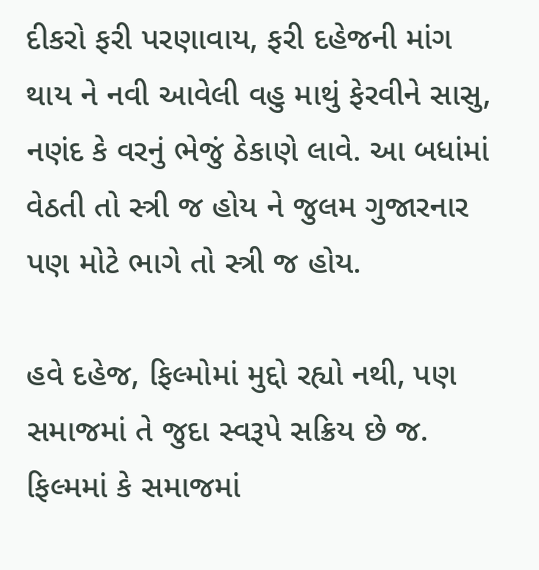દીકરો ફરી પરણાવાય, ફરી દહેજની માંગ થાય ને નવી આવેલી વહુ માથું ફેરવીને સાસુ, નણંદ કે વરનું ભેજું ઠેકાણે લાવે. આ બધાંમાં વેઠતી તો સ્ત્રી જ હોય ને જુલમ ગુજારનાર પણ મોટે ભાગે તો સ્ત્રી જ હોય.

હવે દહેજ, ફિલ્મોમાં મુદ્દો રહ્યો નથી, પણ સમાજમાં તે જુદા સ્વરૂપે સક્રિય છે જ. ફિલ્મમાં કે સમાજમાં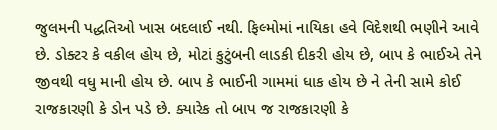જુલમની પદ્ધતિઓ ખાસ બદલાઈ નથી. ફિલ્મોમાં નાયિકા હવે વિદેશથી ભણીને આવે છે. ડોક્ટર કે વકીલ હોય છે, મોટાં કુટુંબની લાડકી દીકરી હોય છે, બાપ કે ભાઈએ તેને જીવથી વધુ માની હોય છે. બાપ કે ભાઈની ગામમાં ધાક હોય છે ને તેની સામે કોઈ રાજકારણી કે ડોન પડે છે. ક્યારેક તો બાપ જ રાજકારણી કે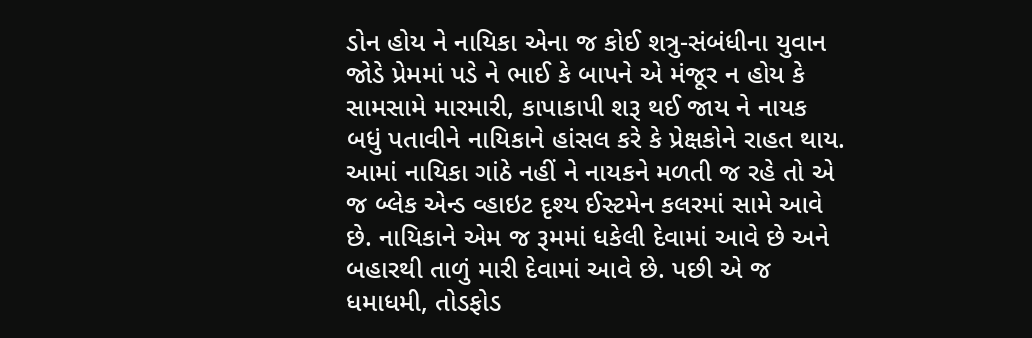ડોન હોય ને નાયિકા એના જ કોઈ શત્રુ-સંબંધીના યુવાન જોડે પ્રેમમાં પડે ને ભાઈ કે બાપને એ મંજૂર ન હોય કે સામસામે મારમારી, કાપાકાપી શરૂ થઈ જાય ને નાયક બધું પતાવીને નાયિકાને હાંસલ કરે કે પ્રેક્ષકોને રાહત થાય. આમાં નાયિકા ગાંઠે નહીં ને નાયકને મળતી જ રહે તો એ જ બ્લેક એન્ડ વ્હાઇટ દૃશ્ય ઈસ્ટમેન કલરમાં સામે આવે છે. નાયિકાને એમ જ રૂમમાં ધકેલી દેવામાં આવે છે અને બહારથી તાળું મારી દેવામાં આવે છે. પછી એ જ ધમાધમી, તોડફોડ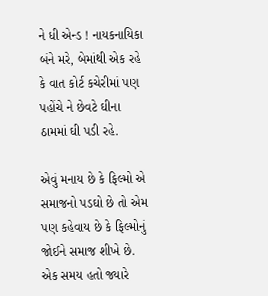ને ધી એન્ડ ! નાયકનાયિકા બંને મરે, બેમાંથી એક રહે કે વાત કોર્ટ કચેરીમાં પણ પહોંચે ને છેવટે ઘીના ઠામમાં ઘી પડી રહે.

એવું મનાય છે કે ફિલ્મો એ સમાજનો પડઘો છે તો એમ પણ કહેવાય છે કે ફિલ્મોનું જોઈને સમાજ શીખે છે. એક સમય હતો જ્યારે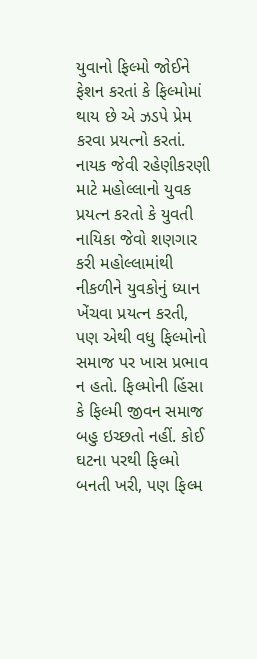યુવાનો ફિલ્મો જોઈને ફેશન કરતાં કે ફિલ્મોમાં થાય છે એ ઝડપે પ્રેમ કરવા પ્રયત્નો કરતાં. નાયક જેવી રહેણીકરણી માટે મહોલ્લાનો યુવક પ્રયત્ન કરતો કે યુવતી નાયિકા જેવો શણગાર કરી મહોલ્લામાંથી નીકળીને યુવકોનું ધ્યાન ખેંચવા પ્રયત્ન કરતી, પણ એથી વધુ ફિલ્મોનો સમાજ પર ખાસ પ્રભાવ ન હતો. ફિલ્મોની હિંસા કે ફિલ્મી જીવન સમાજ બહુ ઇચ્છતો નહીં. કોઈ ઘટના પરથી ફિલ્મો બનતી ખરી, પણ ફિલ્મ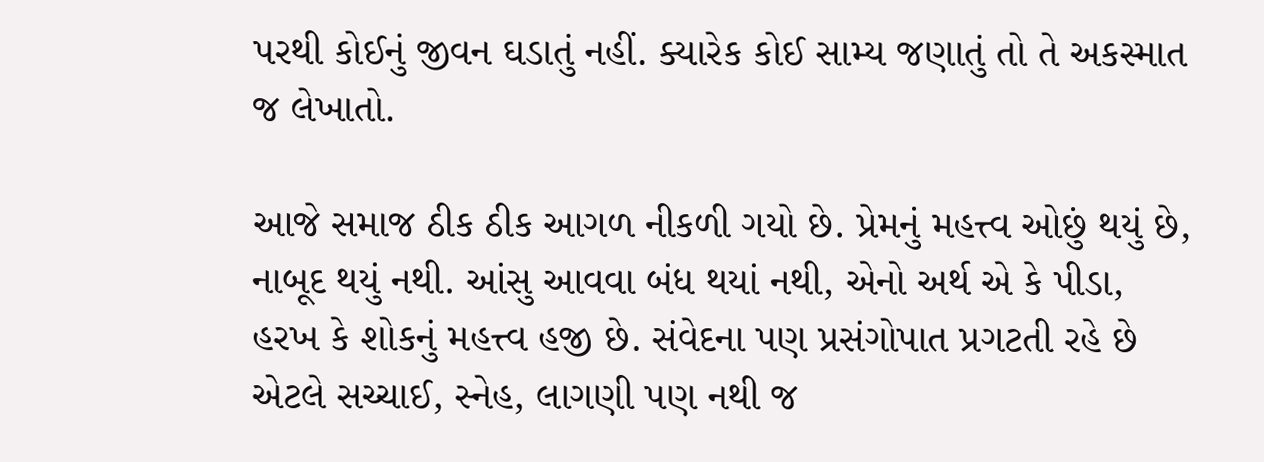પરથી કોઈનું જીવન ઘડાતું નહીં. ક્યારેક કોઈ સામ્ય જણાતું તો તે અકસ્માત જ લેખાતો.

આજે સમાજ ઠીક ઠીક આગળ નીકળી ગયો છે. પ્રેમનું મહત્ત્વ ઓછું થયું છે, નાબૂદ થયું નથી. આંસુ આવવા બંધ થયાં નથી, એનો અર્થ એ કે પીડા, હરખ કે શોકનું મહત્ત્વ હજી છે. સંવેદના પણ પ્રસંગોપાત પ્રગટતી રહે છે એટલે સચ્ચાઈ, સ્નેહ, લાગણી પણ નથી જ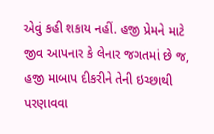એવું કહી શકાય નહીં. હજી પ્રેમને માટે જીવ આપનાર કે લેનાર જગતમાં છે જ, હજી માબાપ દીકરીને તેની ઇચ્છાથી પરણાવવા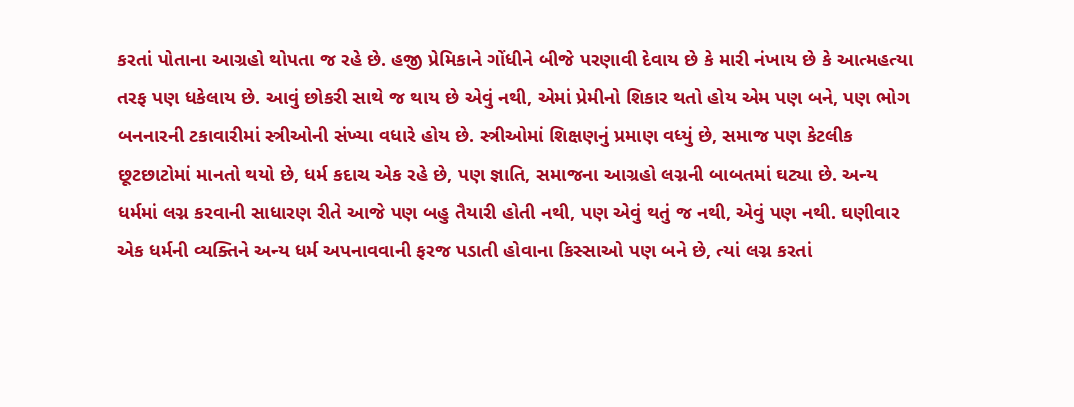કરતાં પોતાના આગ્રહો થોપતા જ રહે છે. હજી પ્રેમિકાને ગોંધીને બીજે પરણાવી દેવાય છે કે મારી નંખાય છે કે આત્મહત્યા તરફ પણ ધકેલાય છે. આવું છોકરી સાથે જ થાય છે એવું નથી, એમાં પ્રેમીનો શિકાર થતો હોય એમ પણ બને, પણ ભોગ બનનારની ટકાવારીમાં સ્ત્રીઓની સંખ્યા વધારે હોય છે. સ્ત્રીઓમાં શિક્ષણનું પ્રમાણ વધ્યું છે, સમાજ પણ કેટલીક છૂટછાટોમાં માનતો થયો છે, ધર્મ કદાચ એક રહે છે, પણ જ્ઞાતિ, સમાજના આગ્રહો લગ્નની બાબતમાં ઘટ્યા છે. અન્ય ધર્મમાં લગ્ન કરવાની સાધારણ રીતે આજે પણ બહુ તૈયારી હોતી નથી, પણ એવું થતું જ નથી, એવું પણ નથી. ઘણીવાર એક ધર્મની વ્યક્તિને અન્ય ધર્મ અપનાવવાની ફરજ પડાતી હોવાના કિસ્સાઓ પણ બને છે, ત્યાં લગ્ન કરતાં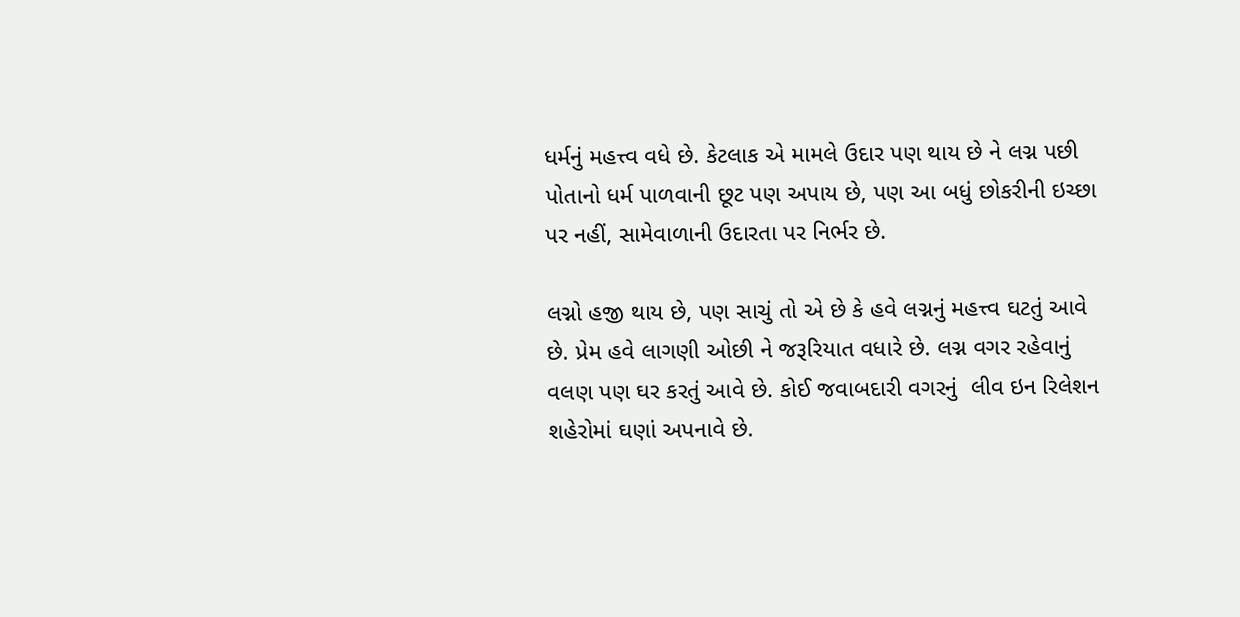ધર્મનું મહત્ત્વ વધે છે. કેટલાક એ મામલે ઉદાર પણ થાય છે ને લગ્ન પછી પોતાનો ધર્મ પાળવાની છૂટ પણ અપાય છે, પણ આ બધું છોકરીની ઇચ્છા પર નહીં, સામેવાળાની ઉદારતા પર નિર્ભર છે.

લગ્નો હજી થાય છે, પણ સાચું તો એ છે કે હવે લગ્નનું મહત્ત્વ ઘટતું આવે છે. પ્રેમ હવે લાગણી ઓછી ને જરૂરિયાત વધારે છે. લગ્ન વગર રહેવાનું વલણ પણ ઘર કરતું આવે છે. કોઈ જવાબદારી વગરનું  લીવ ઇન રિલેશન શહેરોમાં ઘણાં અપનાવે છે.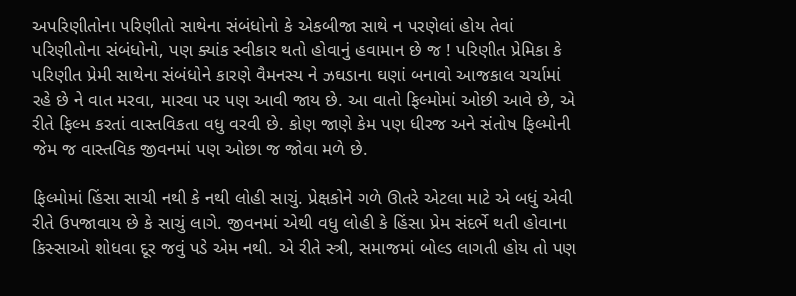અપરિણીતોના પરિણીતો સાથેના સંબંધોનો કે એકબીજા સાથે ન પરણેલાં હોય તેવાં પરિણીતોના સંબંધોનો, પણ ક્યાંક સ્વીકાર થતો હોવાનું હવામાન છે જ ! પરિણીત પ્રેમિકા કે પરિણીત પ્રેમી સાથેના સંબંધોને કારણે વૈમનસ્ય ને ઝઘડાના ઘણાં બનાવો આજકાલ ચર્ચામાં રહે છે ને વાત મરવા, મારવા પર પણ આવી જાય છે. આ વાતો ફિલ્મોમાં ઓછી આવે છે, એ રીતે ફિલ્મ કરતાં વાસ્તવિકતા વધુ વરવી છે. કોણ જાણે કેમ પણ ધીરજ અને સંતોષ ફિલ્મોની જેમ જ વાસ્તવિક જીવનમાં પણ ઓછા જ જોવા મળે છે.

ફિલ્મોમાં હિંસા સાચી નથી કે નથી લોહી સાચું. પ્રેક્ષકોને ગળે ઊતરે એટલા માટે એ બધું એવી રીતે ઉપજાવાય છે કે સાચું લાગે. જીવનમાં એથી વધુ લોહી કે હિંસા પ્રેમ સંદર્ભે થતી હોવાના કિસ્સાઓ શોધવા દૂર જવું પડે એમ નથી. એ રીતે સ્ત્રી, સમાજમાં બોલ્ડ લાગતી હોય તો પણ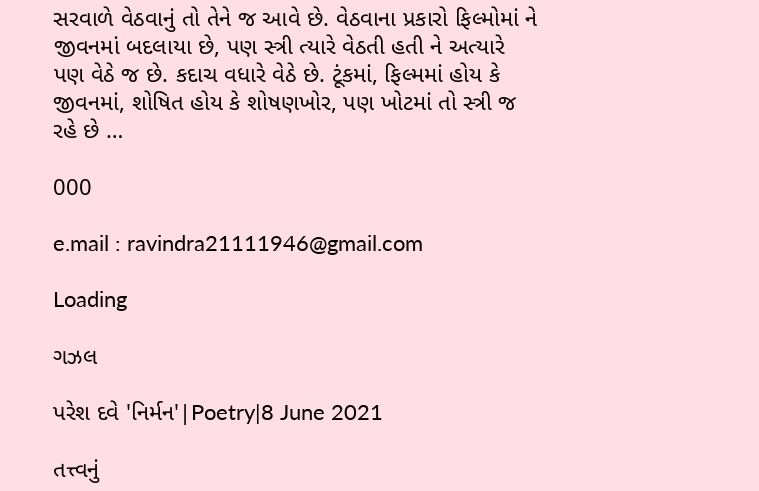સરવાળે વેઠવાનું તો તેને જ આવે છે. વેઠવાના પ્રકારો ફિલ્મોમાં ને જીવનમાં બદલાયા છે, પણ સ્ત્રી ત્યારે વેઠતી હતી ને અત્યારે પણ વેઠે જ છે. કદાચ વધારે વેઠે છે. ટૂંકમાં, ફિલ્મમાં હોય કે જીવનમાં, શોષિત હોય કે શોષણખોર, પણ ખોટમાં તો સ્ત્રી જ રહે છે …

000

e.mail : ravindra21111946@gmail.com

Loading

ગઝલ

પરેશ દવે 'નિર્મન'|Poetry|8 June 2021

તત્ત્વનું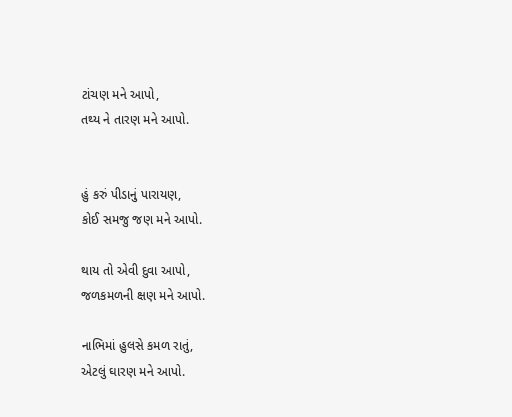ટાંચણ મને આપો,
તથ્ય ને તારણ મને આપો.


હું કરું પીડાનું પારાયણ,
કોઈ સમજુ જણ મને આપો.

થાય તો એવી દુવા આપો,
જળકમળની ક્ષણ મને આપો.

નાભિમાં હુલસે કમળ રાતું,
એટલું ઘારણ મને આપો.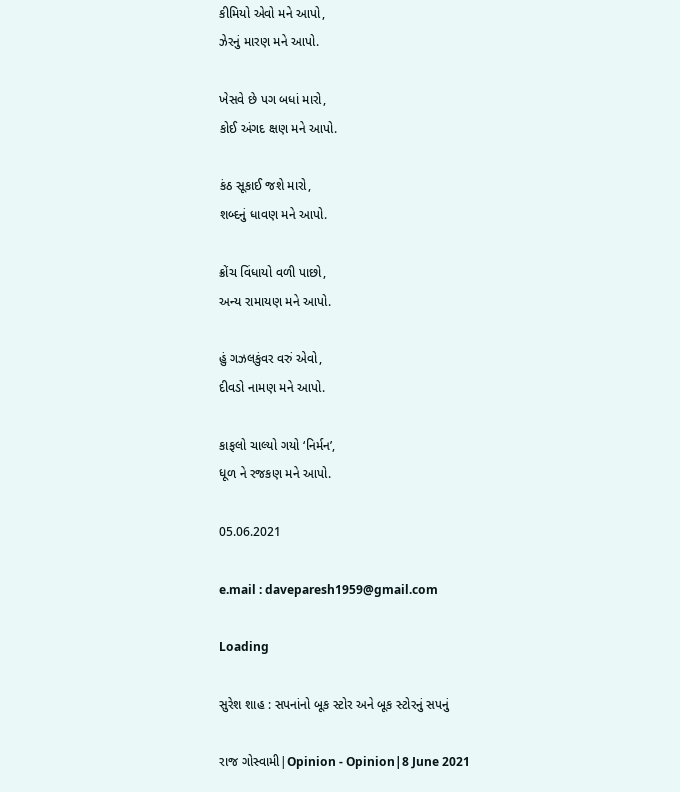કીમિયો એવો મને આપો,
ઝેરનું મારણ મને આપો.

ખેસવે છે પગ બધાં મારો,
કોઈ અંગદ ક્ષણ મને આપો.

કંઠ સૂકાઈ જશે મારો,
શબ્દનું ધાવણ મને આપો.

ક્રોંચ વિંધાયો વળી પાછો,
અન્ય રામાયણ મને આપો.

હું ગઝલકુંવર વરું એવો,
દીવડો નામણ મને આપો.

કાફલો ચાલ્યો ગયો ‘નિર્મન’,
ધૂળ ને રજકણ મને આપો.

05.06.2021

e.mail : daveparesh1959@gmail.com

Loading

સુરેશ શાહ : સપનાંનો બૂક સ્ટોર અને બૂક સ્ટોરનું સપનું

રાજ ગોસ્વામી|Opinion - Opinion|8 June 2021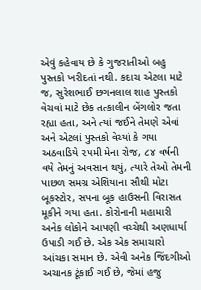એવું કહેવાય છે કે ગુજરાતીઓ બહુ પુસ્તકો ખરીદતાં નથી. કદાચ એટલા માટે જ, સુરેશભાઈ છગનલાલ શાહ પુસ્તકો વેચવાં માટે છેક તત્કાલીન બેંગલોર જતા રહ્યા હતા, અને ત્યાં જઈને તેમણે એવાં અને એટલાં પુસ્તકો વેચ્યાં કે ગયા અઠવાડિયે ૨૫મી મેના રોજ, ૮૪ વર્ષની વયે તેમનું અવસાન થયું, ત્યારે તેઓ તેમની પાછળ સમગ્ર એશિયાના સૌથી મોટા બૂકસ્ટોર, સપના બૂક હાઉસની વિરાસત મૂકીને ગયા હતા. કોરોનાની મહામારી અનેક લોકોને આપણી વચ્ચેથી અણધાર્યા ઉપાડી ગઈ છે. એક એક સમાચારો આંચકા સમાન છે. એવી અનેક જિંદગીઓ અચાનક ટૂંકાઈ ગઈ છે, જેમાં હજુ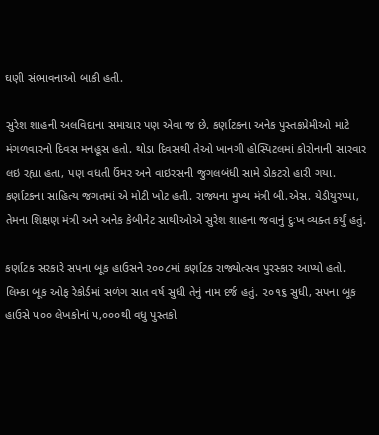ઘણી સંભાવનાઓ બાકી હતી.

સુરેશ શાહની અલવિદાના સમાચાર પણ એવા જ છે. કર્ણાટકના અનેક પુસ્તકપ્રેમીઓ માટે મંગળવારનો દિવસ મનહૂસ હતો. થોડા દિવસથી તેઓ ખાનગી હોસ્પિટલમાં કોરોનાની સારવાર લઇ રહ્યા હતા, પણ વધતી ઉંમર અને વાઇરસની જુગલબંધી સામે ડોકટરો હારી ગયા. કર્ણાટકના સાહિત્ય જગતમાં એ મોટી ખોટ હતી. રાજ્યના મુખ્ય મંત્રી બી.એસ. યેડીયુરપ્પા, તેમના શિક્ષણ મંત્રી અને અનેક કેબીનેટ સાથીઓએ સુરેશ શાહના જવાનું દુઃખ વ્યક્ત કર્યું હતું.

કર્ણાટક સરકારે સપના બૂક હાઉસને ૨૦૦૮માં કર્ણાટક રાજ્યોત્સવ પુરસ્કાર આપ્યો હતો. લિમ્કા બૂક ઓફ રેકોર્ડમાં સળંગ સાત વર્ષ સુધી તેનું નામ દર્જ હતું. ૨૦૧૬ સુધી, સપના બૂક હાઉસે ૫૦૦ લેખકોનાં ૫,૦૦૦થી વધુ પુસ્તકો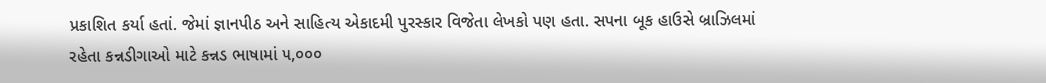પ્રકાશિત કર્યા હતાં. જેમાં જ્ઞાનપીઠ અને સાહિત્ય એકાદમી પુરસ્કાર વિજેતા લેખકો પણ હતા. સપના બૂક હાઉસે બ્રાઝિલમાં રહેતા કન્નડીગાઓ માટે કન્નડ ભાષામાં ૫,૦૦૦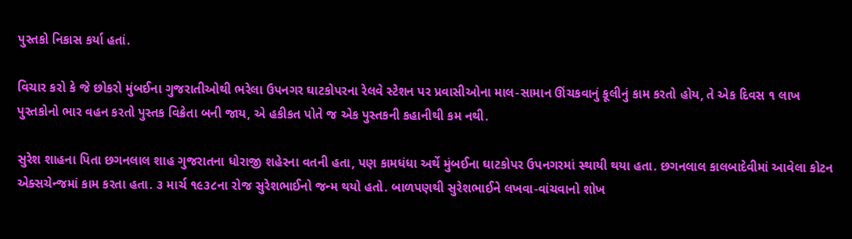પુસ્તકો નિકાસ કર્યા હતાં.

વિચાર કરો કે જે છોકરો મુંબઈના ગુજરાતીઓથી ભરેલા ઉપનગર ઘાટકોપરના રેલવે સ્ટેશન પર પ્રવાસીઓના માલ-સામાન ઊંચકવાનું કૂલીનું કામ કરતો હોય, તે એક દિવસ ૧ લાખ પુસ્તકોનો ભાર વહન કરતો પુસ્તક વિક્રેતા બની જાય, એ હકીકત પોતે જ એક પુસ્તકની કહાનીથી કમ નથી.

સુરેશ શાહના પિતા છગનલાલ શાહ ગુજરાતના ધોરાજી શહેરના વતની હતા, પણ કામધંધા અર્થે મુંબઈના ઘાટકોપર ઉપનગરમાં સ્થાયી થયા હતા. છગનલાલ કાલબાદેવીમાં આવેલા કોટન એક્સચેન્જમાં કામ કરતા હતા. ૩ માર્ચ ૧૯૩૮ના રોજ સુરેશભાઈનો જન્મ થયો હતો. બાળપણથી સુરેશભાઈને લખવા-વાંચવાનો શોખ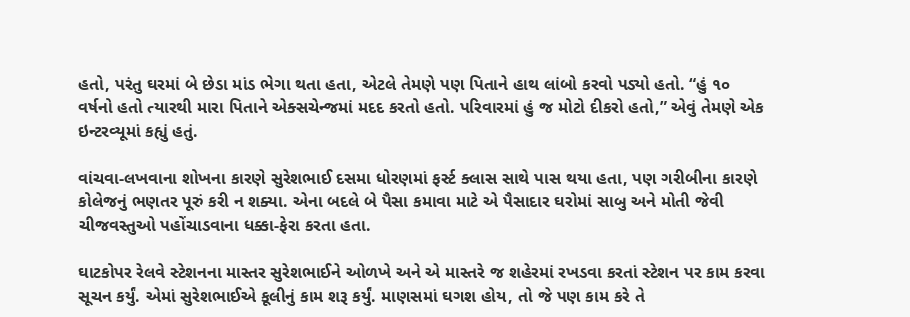હતો, પરંતુ ઘરમાં બે છેડા માંડ ભેગા થતા હતા, એટલે તેમણે પણ પિતાને હાથ લાંબો કરવો પડ્યો હતો. “હું ૧૦ વર્ષનો હતો ત્યારથી મારા પિતાને એક્સચેન્જમાં મદદ કરતો હતો. પરિવારમાં હું જ મોટો દીકરો હતો,” એવું તેમણે એક ઇન્ટરવ્યૂમાં કહ્યું હતું.

વાંચવા-લખવાના શોખના કારણે સુરેશભાઈ દસમા ધોરણમાં ફર્સ્ટ ક્લાસ સાથે પાસ થયા હતા, પણ ગરીબીના કારણે કોલેજનું ભણતર પૂરું કરી ન શક્યા. એના બદલે બે પૈસા કમાવા માટે એ પૈસાદાર ઘરોમાં સાબુ અને મોતી જેવી ચીજવસ્તુઓ પહોંચાડવાના ધક્કા-ફેરા કરતા હતા.

ઘાટકોપર રેલવે સ્ટેશનના માસ્તર સુરેશભાઈને ઓળખે અને એ માસ્તરે જ શહેરમાં રખડવા કરતાં સ્ટેશન પર કામ કરવા સૂચન કર્યું. એમાં સુરેશભાઈએ કૂલીનું કામ શરૂ કર્યું. માણસમાં ઘગશ હોય, તો જે પણ કામ કરે તે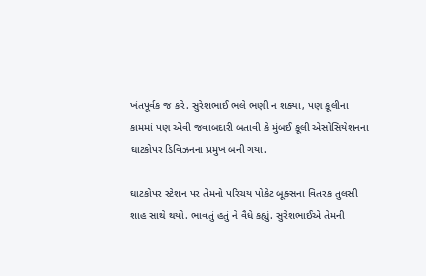ખંતપૂર્વક જ કરે. સુરેશભાઈ ભલે ભણી ન શક્યા, પણ કૂલીના કામમાં પણ એવી જવાબદારી બતાવી કે મુંબઈ કૂલી એસોસિયેશનના ઘાટકોપર ડિવિઝનના પ્રમુખ બની ગયા.

ઘાટકોપર સ્ટેશન પર તેમનો પરિચય પોકેટ બૂક્સના વિતરક તુલસી શાહ સાથે થયો. ભાવતું હતું ને વૈધે કહ્યું. સુરેશભાઈએ તેમની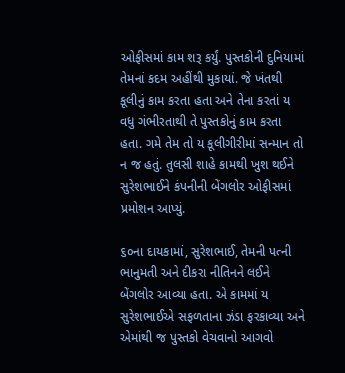ઓફીસમાં કામ શરૂ કર્યું. પુસ્તકોની દુનિયામાં તેમનાં કદમ અહીંથી મુકાયાં. જે ખંતથી કૂલીનું કામ કરતા હતા અને તેના કરતાં ય વધુ ગંભીરતાથી તે પુસ્તકોનું કામ કરતા હતા. ગમે તેમ તો ય કૂલીગીરીમાં સન્માન તો ન જ હતું. તુલસી શાહે કામથી ખુશ થઈને સુરેશભાઈને કંપનીની બેંગલોર ઓફીસમાં પ્રમોશન આપ્યું.

૬૦ના દાયકામાં, સુરેશભાઈ, તેમની પત્ની ભાનુમતી અને દીકરા નીતિનને લઈને બેંગલોર આવ્યા હતા. એ કામમાં ય સુરેશભાઈએ સફળતાના ઝંડા ફરકાવ્યા અને એમાંથી જ પુસ્તકો વેચવાનો આગવો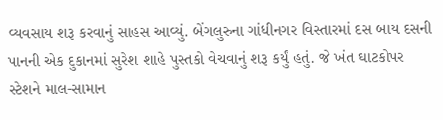વ્યવસાય શરૂ કરવાનું સાહસ આવ્યું. બેંગલુરુના ગાંધીનગર વિસ્તારમાં દસ બાય દસની પાનની એક દુકાનમાં સુરેશ શાહે પુસ્તકો વેચવાનું શરૂ કર્યું હતું. જે ખંત ઘાટકોપર સ્ટેશને માલ-સામાન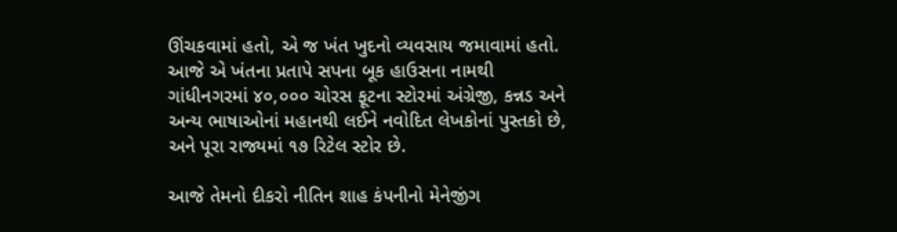ઊંચકવામાં હતો, એ જ ખંત ખુદનો વ્યવસાય જમાવામાં હતો. આજે એ ખંતના પ્રતાપે સપના બૂક હાઉસના નામથી ગાંધીનગરમાં ૪૦,૦૦૦ ચોરસ ફૂટના સ્ટોરમાં અંગ્રેજી, કન્નડ અને અન્ય ભાષાઓનાં મહાનથી લઈને નવોદિત લેખકોનાં પુસ્તકો છે, અને પૂરા રાજ્યમાં ૧૭ રિટેલ સ્ટોર છે.

આજે તેમનો દીકરો નીતિન શાહ કંપનીનો મેનેજીંગ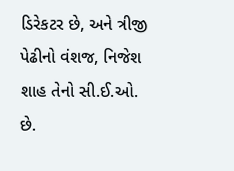ડિરેકટર છે, અને ત્રીજી પેઢીનો વંશજ, નિજેશ શાહ તેનો સી.ઈ.ઓ. છે.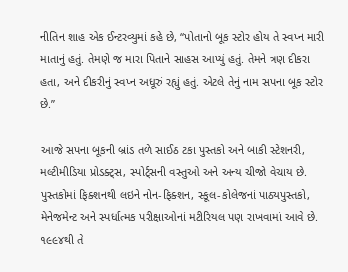નીતિન શાહ એક ઈન્ટરવ્યુમાં કહે છે, “પોતાનો બૂક સ્ટોર હોય તે સ્વપ્ન મારી માતાનું હતું. તેમણે જ મારા પિતાને સાહસ આપ્યું હતું. તેમને ત્રણ દીકરા હતા, અને દીકરીનું સ્વપ્ન અધૂરું રહ્યું હતું. એટલે તેનું નામ સપના બૂક સ્ટોર છે.”

આજે સપના બૂકની બ્રાંડ તળે સાઈઠ ટકા પુસ્તકો અને બાકી સ્ટેશનરી, મલ્ટીમીડિયા પ્રોડક્ટ્સ, સ્પોર્ટ્સની વસ્તુઓ અને અન્ય ચીજો વેચાય છે. પુસ્તકોમાં ફિક્શનથી લઇને નોન-ફિક્શન, સ્કૂલ-કોલેજનાં પાઠ્યપુસ્તકો, મેનેજમેન્ટ અને સ્પર્ધાત્મક પરીક્ષાઓનાં મટીરિયલ પણ રાખવામાં આવે છે. ૧૯૯૪થી તે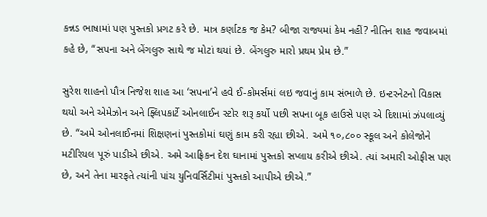કન્નડ ભાષામાં પણ પુસ્તકો પ્રગટ કરે છે. માત્ર કર્ણાટક જ કેમ? બીજા રાજ્યમાં કેમ નહીં? નીતિન શાહ જવાબમાં કહે છે, “સપના અને બેંગલુરુ સાથે જ મોટાં થયાં છે. બેંગલુરુ મારો પ્રથમ પ્રેમ છે.”

સુરેશ શાહનો પૌત્ર નિજેશ શાહ આ ‘સપના’ને હવે ઈ-કોમર્સમાં લઇ જવાનું કામ સંભાળે છે. ઇન્ટરનેટનો વિકાસ થયો અને એમેઝોન અને ફ્લિપકાર્ટે ઓનલાઈન સ્ટોર શરૂ કર્યો પછી સપના બૂક હાઉસે પણ એ દિશામાં ઝંપલાવ્યું છે. “અમે ઓનલાઈનમાં શિક્ષણનાં પુસ્તકોમાં ઘણું કામ કરી રહ્યા છીએ. અમે ૧૦,૮૦૦ સ્કૂલ અને કોલેજોને મટીરિયલ પૂરું પાડીએ છીએ. અમે આફ્રિકન દેશ ઘાનામાં પુસ્તકો સપ્લાય કરીએ છીએ. ત્યાં અમારી ઓફીસ પણ છે, અને તેના મારફતે ત્યાંની પાંચ યુનિવર્સિટીમાં પુસ્તકો આપીએ છીએ.”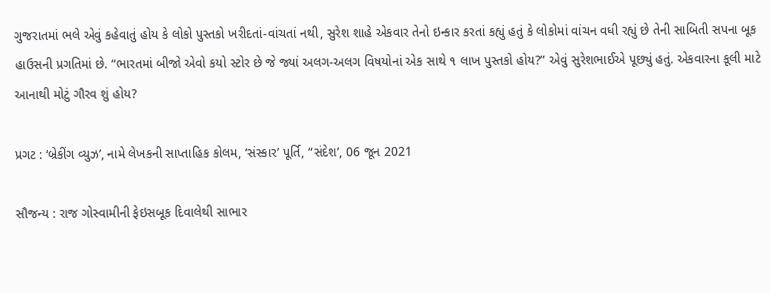ગુજરાતમાં ભલે એવું કહેવાતું હોય કે લોકો પુસ્તકો ખરીદતાં-વાંચતાં નથી, સુરેશ શાહે એકવાર તેનો ઇન્કાર કરતાં કહ્યું હતું કે લોકોમાં વાંચન વધી રહ્યું છે તેની સાબિતી સપના બૂક હાઉસની પ્રગતિમાં છે. “ભારતમાં બીજો એવો કયો સ્ટોર છે જે જ્યાં અલગ-અલગ વિષયોનાં એક સાથે ૧ લાખ પુસ્તકો હોય?” એવું સુરેશભાઈએ પૂછ્યું હતું. એકવારના કૂલી માટે આનાથી મોટું ગૌરવ શું હોય?

પ્રગટ : ‘બ્રેકીંગ વ્યુઝ’, નામે લેખકની સાપ્તાહિક કોલમ, ‘સંસ્કાર’ પૂર્તિ, “સંદેશ’, 06 જૂન 2021

સૌજન્ય : રાજ ગોસ્વામીની ફેઇસબૂક દિવાલેથી સાભાર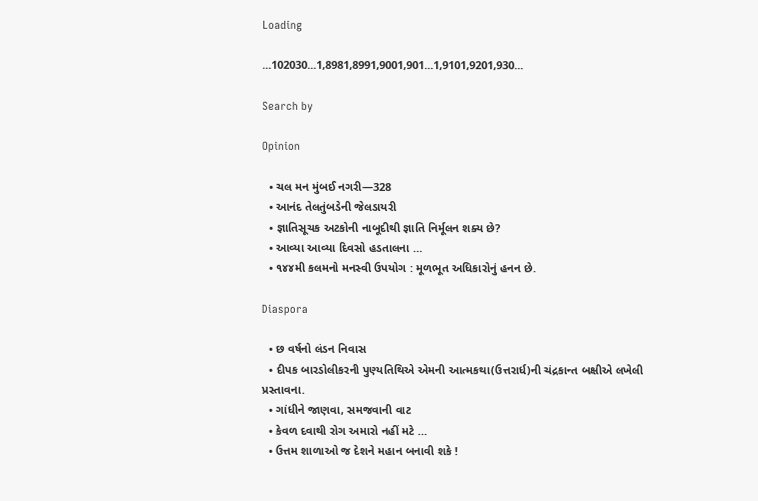Loading

...102030...1,8981,8991,9001,901...1,9101,9201,930...

Search by

Opinion

  • ચલ મન મુંબઈ નગરી—328
  • આનંદ તેલતુંબડેની જેલડાયરી
  • જ્ઞાતિસૂચક અટકોની નાબૂદીથી જ્ઞાતિ નિર્મૂલન શક્ય છે?
  • આવ્યા આવ્યા દિવસો હડતાલના …
  • ૧૪૪મી કલમનો મનસ્વી ઉપયોગ : મૂળભૂત અધિકારોનું હનન છે.

Diaspora

  • છ વર્ષનો લંડન નિવાસ
  • દીપક બારડોલીકરની પુણ્યતિથિએ એમની આત્મકથા(ઉત્તરાર્ધ)ની ચંદ્રકાન્ત બક્ષીએ લખેલી પ્રસ્તાવના.
  • ગાંધીને જાણવા, સમજવાની વાટ
  • કેવળ દવાથી રોગ અમારો નહીં મટે …
  • ઉત્તમ શાળાઓ જ દેશને મહાન બનાવી શકે !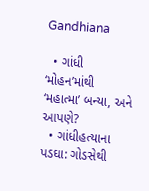Gandhiana

  • ગાંધી ‘મોહન’માંથી ‘મહાત્મા’ બન્યા, અને આપણે?
  • ગાંધીહત્યાના પડઘા: ગોડસેથી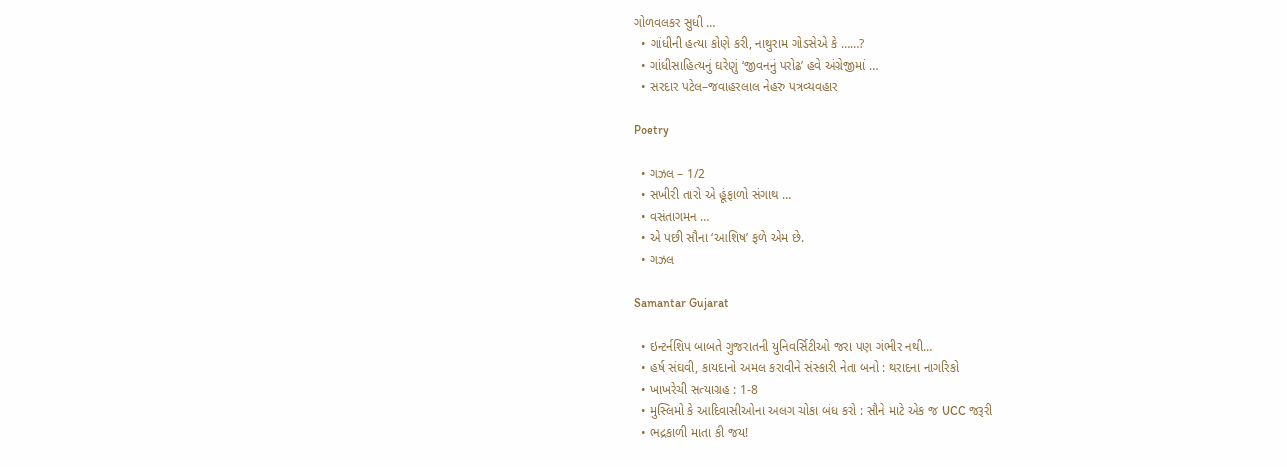ગોળવલકર સુધી …
  • ગાંધીની હત્યા કોણે કરી, નાથુરામ ગોડસેએ કે ……?
  • ગાંધીસાહિત્યનું ઘરેણું ‘જીવનનું પરોઢ’ હવે અંગ્રેજીમાં …
  • સરદાર પટેલ–જવાહરલાલ નેહરુ પત્રવ્યવહાર

Poetry

  • ગઝલ – 1/2
  • સખીરી તારો એ હૂંફાળો સંગાથ …
  • વસંતાગમન …
  • એ પછી સૌના ‘આશિષ’ ફળે એમ છે.
  • ગઝલ

Samantar Gujarat

  • ઇન્ટર્નશિપ બાબતે ગુજરાતની યુનિવર્સિટીઓ જરા પણ ગંભીર નથી…
  • હર્ષ સંઘવી, કાયદાનો અમલ કરાવીને સંસ્કારી નેતા બનો : થરાદના નાગરિકો
  • ખાખરેચી સત્યાગ્રહ : 1-8
  • મુસ્લિમો કે આદિવાસીઓના અલગ ચોકા બંધ કરો : સૌને માટે એક જ UCC જરૂરી
  • ભદ્રકાળી માતા કી જય!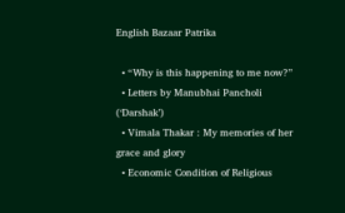English Bazaar Patrika

  • “Why is this happening to me now?”
  • Letters by Manubhai Pancholi (‘Darshak’)
  • Vimala Thakar : My memories of her grace and glory
  • Economic Condition of Religious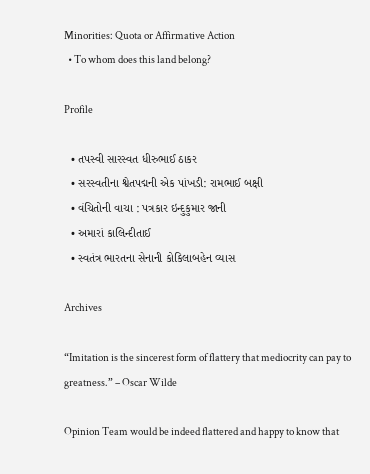Minorities: Quota or Affirmative Action
  • To whom does this land belong?

Profile

  • તપસ્વી સારસ્વત ધીરુભાઈ ઠાકર
  • સરસ્વતીના શ્વેતપદ્મની એક પાંખડી: રામભાઈ બક્ષી
  • વંચિતોની વાચા : પત્રકાર ઇન્દુકુમાર જાની
  • અમારાં કાલિન્દીતાઈ
  • સ્વતંત્ર ભારતના સેનાની કોકિલાબહેન વ્યાસ

Archives

“Imitation is the sincerest form of flattery that mediocrity can pay to greatness.” – Oscar Wilde

Opinion Team would be indeed flattered and happy to know that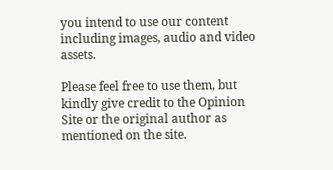you intend to use our content including images, audio and video assets.

Please feel free to use them, but kindly give credit to the Opinion Site or the original author as mentioned on the site.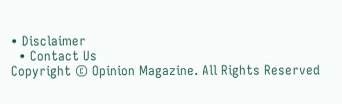• Disclaimer
  • Contact Us
Copyright © Opinion Magazine. All Rights Reserved